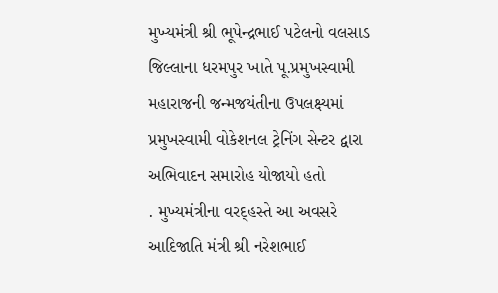મુખ્યમંત્રી શ્રી ભૂપેન્દ્રભાઈ પટેલનો વલસાડ જિલ્લાના ધરમપુર ખાતે પૂ.પ્રમુખસ્વામી મહારાજની જન્મજયંતીના ઉપલક્ષ્યમાં પ્રમુખસ્વામી વોકેશનલ ટ્રેનિંગ સેન્ટર દ્વારા અભિવાદન સમારોહ યોજાયો હતો
. મુખ્યમંત્રીના વરદ્હસ્તે આ અવસરે આદિજાતિ મંત્રી શ્રી નરેશભાઈ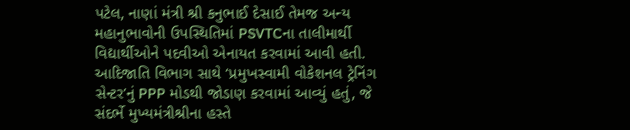પટેલ, નાણાં મંત્રી શ્રી કનુભાઈ દેસાઈ તેમજ અન્ય મહાનુભાવોની ઉપસ્થિતિમાં PSVTCના તાલીમાર્થી વિદ્યાર્થીઓને પદવીઓ એનાયત કરવામાં આવી હતી. આદિજાતિ વિભાગ સાથે ‘પ્રમુખસ્વામી વોકેશનલ ટ્રેનિંગ સેન્ટર’નું PPP મોડથી જોડાણ કરવામાં આવ્યું હતું, જે સંદર્ભે મુખ્યમંત્રીશ્રીના હસ્તે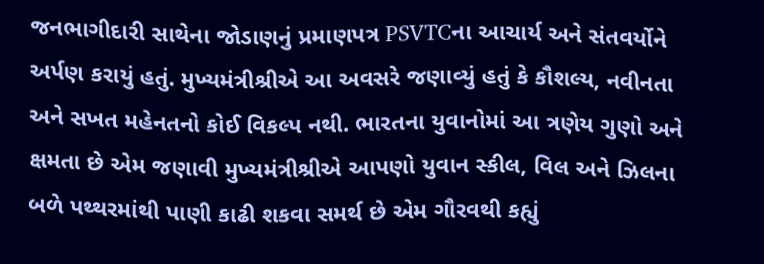જનભાગીદારી સાથેના જોડાણનું પ્રમાણપત્ર PSVTCના આચાર્ય અને સંતવર્યોને અર્પણ કરાયું હતું. મુખ્યમંત્રીશ્રીએ આ અવસરે જણાવ્યું હતું કે કૌશલ્ય, નવીનતા અને સખત મહેનતનો કોઈ વિકલ્પ નથી. ભારતના યુવાનોમાં આ ત્રણેય ગુણો અને ક્ષમતા છે એમ જણાવી મુખ્યમંત્રીશ્રીએ આપણો યુવાન સ્કીલ, વિલ અને ઝિલના બળે પથ્થરમાંથી પાણી કાઢી શકવા સમર્થ છે એમ ગૌરવથી કહ્યું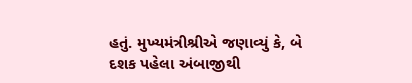હતું. મુખ્યમંત્રીશ્રીએ જણાવ્યું કે, બે દશક પહેલા અંબાજીથી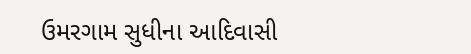ઉમરગામ સુધીના આદિવાસી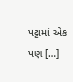પટ્ટામાં એક પણ […]